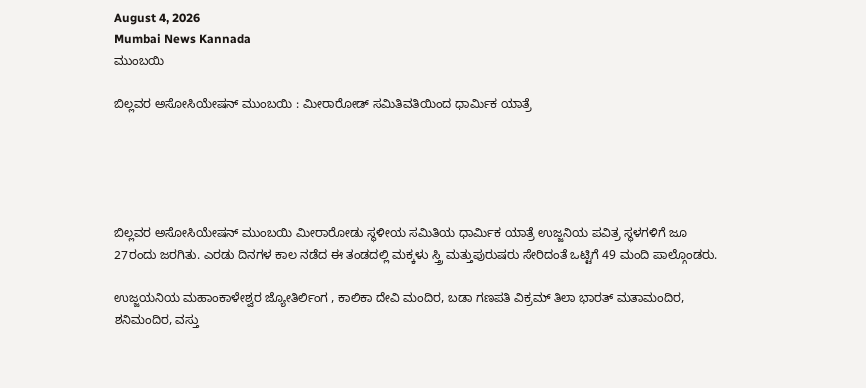August 4, 2026
Mumbai News Kannada
ಮುಂಬಯಿ

ಬಿಲ್ಲವರ ಅಸೋಸಿಯೇಷನ್ ಮುಂಬಯಿ : ಮೀರಾರೋಡ್ ಸಮಿತಿವತಿಯಿಂದ ಧಾರ್ಮಿಕ ಯಾತ್ರೆ





ಬಿಲ್ಲವರ ಅಸೋಸಿಯೇಷನ್ ಮುಂಬಯಿ ಮೀರಾರೋಡು ಸ್ಥಳೀಯ ಸಮಿತಿಯ ಧಾರ್ಮಿಕ ಯಾತ್ರೆ ಉಜ್ಜನಿಯ ಪವಿತ್ರ ಸ್ಥಳಗಳಿಗೆ ಜೂ 27ರಂದು ಜರಗಿತು. ಎರಡು ದಿನಗಳ ಕಾಲ ನಡೆದ ಈ ತಂಡದಲ್ಲಿ ಮಕ್ಕಳು ಸ್ತ್ರಿ ಮತ್ತುಪುರುಷರು ಸೇರಿದಂತೆ ಒಟ್ಟಿಗೆ 49 ಮಂದಿ ಪಾಲ್ಗೊಂಡರು.

ಉಜ್ಜಯನಿಯ ಮಹಾಂಕಾಳೇಶ್ವರ ಜ್ಯೋತಿರ್ಲಿಂಗ , ಕಾಲಿಕಾ ದೇವಿ ಮಂದಿರ, ಬಡಾ ಗಣಪತಿ ವಿಕ್ರಮ್ ತಿಲಾ ಭಾರತ್ ಮತಾಮಂದಿರ, ಶನಿಮಂದಿರ, ವಸ್ತು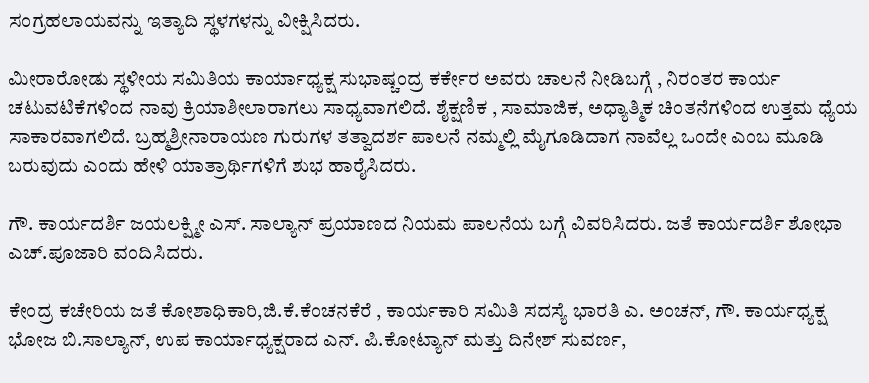ಸಂಗ್ರಹಲಾಯವನ್ನು ಇತ್ಯಾದಿ ಸ್ಥಳಗಳನ್ನು ವೀಕ್ಷಿಸಿದರು.

ಮೀರಾರೋಡು ಸ್ಥಳೀಯ ಸಮಿತಿಯ ಕಾರ್ಯಾಧ್ಯಕ್ಷ ಸುಭಾಷ್ಚಂದ್ರ ಕರ್ಕೇರ ಅವರು ಚಾಲನೆ ನೀಡಿಬಗ್ಗೆ , ನಿರಂತರ ಕಾರ್ಯ ಚಟುವಟಿಕೆಗಳಿಂದ ನಾವು ಕ್ರಿಯಾಶೀಲಾರಾಗಲು ಸಾಧ್ಯವಾಗಲಿದೆ. ಶೈಕ್ಷಣಿಕ , ಸಾಮಾಜಿಕ, ಅಧ್ಯಾತ್ಮಿಕ ಚಿಂತನೆಗಳಿಂದ ಉತ್ತಮ ಧ್ಯೆಯ ಸಾಕಾರವಾಗಲಿದೆ. ಬ್ರಹ್ಮಶ್ರೀನಾರಾಯಣ ಗುರುಗಳ ತತ್ವಾದರ್ಶ ಪಾಲನೆ ನಮ್ಮಲ್ಲಿ ಮೈಗೂಡಿದಾಗ ನಾವೆಲ್ಲ ಒಂದೇ ಎಂಬ ಮೂಡಿ ಬರುವುದು ಎಂದು ಹೇಳಿ ಯಾತ್ರಾರ್ಥಿಗಳಿಗೆ ಶುಭ ಹಾರೈಸಿದರು.

ಗೌ. ಕಾರ್ಯದರ್ಶಿ ಜಯಲಕ್ಷ್ಮೀ ಎಸ್. ಸಾಲ್ಯಾನ್ ಪ್ರಯಾಣದ ನಿಯಮ ಪಾಲನೆಯ ಬಗ್ಗೆ ವಿವರಿಸಿದರು. ಜತೆ ಕಾರ್ಯದರ್ಶಿ ಶೋಭಾ ಎಚ್.ಪೂಜಾರಿ ವಂದಿಸಿದರು.

ಕೇಂದ್ರ ಕಚೇರಿಯ ಜತೆ ಕೋಶಾಧಿಕಾರಿ,ಜಿ.ಕೆ.ಕೆಂಚನಕೆರೆ , ಕಾರ್ಯಕಾರಿ ಸಮಿತಿ ಸದಸ್ಯೆ ಭಾರತಿ ಎ. ಅಂಚನ್, ಗೌ. ಕಾರ್ಯಧ್ಯಕ್ಷ ಭೋಜ ಬಿ.ಸಾಲ್ಯಾನ್, ಉಪ ಕಾರ್ಯಾಧ್ಯಕ್ಷರಾದ ಎನ್. ಪಿ.ಕೋಟ್ಯಾನ್ ಮತ್ತು ದಿನೇಶ್ ಸುವರ್ಣ,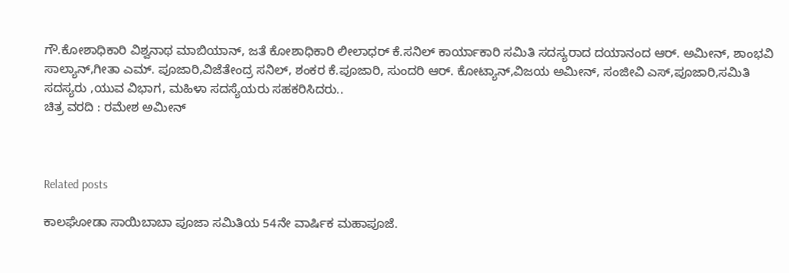ಗೌ.ಕೋಶಾಧಿಕಾರಿ ವಿಶ್ವನಾಥ ಮಾಬಿಯಾನ್, ಜತೆ ಕೋಶಾಧಿಕಾರಿ ಲೀಲಾಧರ್ ಕೆ.ಸನಿಲ್ ಕಾರ್ಯಾಕಾರಿ ಸಮಿತಿ ಸದಸ್ಯರಾದ ದಯಾನಂದ ಆರ್. ಅಮೀನ್, ಶಾಂಭವಿ ಸಾಲ್ಯಾನ್,ಗೀತಾ ಎಮ್. ಪೂಜಾರಿ,ವಿಜೆತೇಂದ್ರ ಸನಿಲ್, ಶಂಕರ ಕೆ.ಪೂಜಾರಿ, ಸುಂದರಿ ಆರ್. ಕೋಟ್ಯಾನ್,ವಿಜಯ ಅಮೀನ್, ಸಂಜೀವಿ ಎಸ್,ಪೂಜಾರಿ,ಸಮಿತಿ ಸದಸ್ಯರು ,ಯುವ ವಿಭಾಗ, ಮಹಿಳಾ ಸದಸ್ಯೆಯರು ಸಹಕರಿಸಿದರು..
ಚಿತ್ರ ವರದಿ : ರಮೇಶ ಅಮೀನ್



Related posts

ಕಾಲಘೋಡಾ ಸಾಯಿಬಾಬಾ ಪೂಜಾ ಸಮಿತಿಯ 54ನೇ ವಾರ್ಷಿಕ ಮಹಾಪೂಜೆ.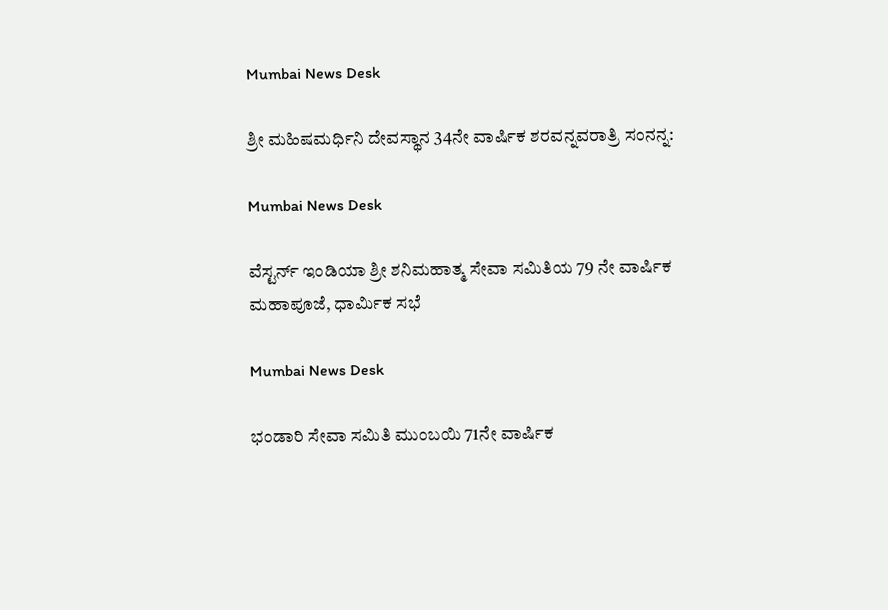Mumbai News Desk

ಶ್ರೀ ಮಹಿಷಮರ್ಧಿನಿ ದೇವಸ್ಥಾನ 34ನೇ ವಾರ್ಷಿಕ ಶರವನ್ನವರಾತ್ರಿ ಸಂನನ್ನ:

Mumbai News Desk

ವೆಸ್ಟರ್ನ್ ಇಂಡಿಯಾ ಶ್ರೀ ಶನಿಮಹಾತ್ಮ ಸೇವಾ ಸಮಿತಿಯ 79 ನೇ ವಾರ್ಷಿಕ ಮಹಾಪೂಜೆ, ಧಾರ್ಮಿಕ ಸಭೆ

Mumbai News Desk

ಭಂಡಾರಿ ಸೇವಾ ಸಮಿತಿ ಮುಂಬಯಿ 71ನೇ ವಾರ್ಷಿಕ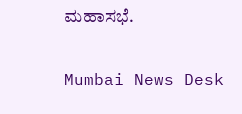ಮಹಾಸಭೆ.

Mumbai News Desk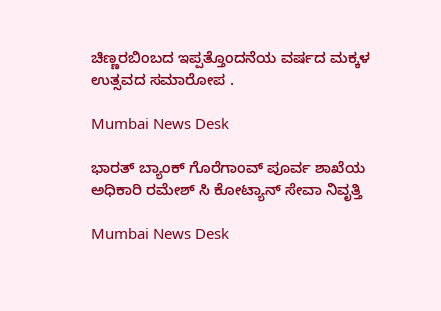ಚಿಣ್ಣರಬಿಂಬದ ಇಪ್ಪತ್ತೊಂದನೆಯ ವರ್ಷದ ಮಕ್ಕಳ ಉತ್ಸವದ ಸಮಾರೋಪ .

Mumbai News Desk

ಭಾರತ್ ಬ್ಯಾಂಕ್ ಗೊರೆಗಾಂವ್ ಪೂರ್ವ ಶಾಖೆಯ ಅಧಿಕಾರಿ ರಮೇಶ್ ಸಿ ಕೋಟ್ಯಾನ್ ಸೇವಾ ನಿವೃತ್ತಿ

Mumbai News Desk